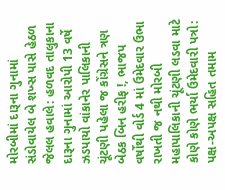મોરબીમાં દારૂના ગુનામાં સંડોવાયેલ બે શખ્સ પાસે હેઠળ જેલલ હવાલે: હળવદ તાલુકાના દારૂના ગુનામાં આરોપી 13 વર્ષે ઝડપાયો વાંકાનેર પાલિકાની ચૂંટણી પહેલા જ કોંગ્રેસને ત્રણ બેઠક બિન હરીફ !, ભાજપ વર્ષોથી વોર્ડ 4 માં ઉમેદવાર ઉભા રાખતી જ નથી મોરબી મહાપાલિકાની ચૂંટણી લડવા માટે કોણે કોણે ભર્યા ઉમેદવારી પત્રો: પક્ષ-અપક્ષ સહિત તમામ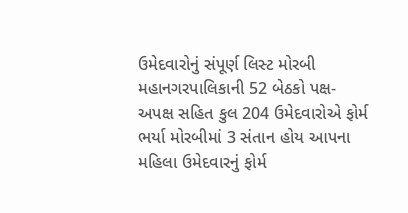ઉમેદવારોનું સંપૂર્ણ લિસ્ટ મોરબી મહાનગરપાલિકાની 52 બેઠકો પક્ષ-અપક્ષ સહિત કુલ 204 ઉમેદવારોએ ફોર્મ ભર્યા મોરબીમાં 3 સંતાન હોય આપના મહિલા ઉમેદવારનું ફોર્મ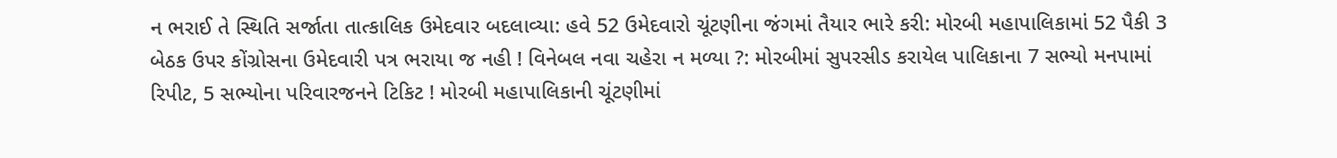ન ભરાઈ તે સ્થિતિ સર્જાતા તાત્કાલિક ઉમેદવાર બદલાવ્યા: હવે 52 ઉમેદવારો ચૂંટણીના જંગમાં તૈયાર ભારે કરી: મોરબી મહાપાલિકામાં 52 પૈકી 3 બેઠક ઉપર કોંગ્રોસના ઉમેદવારી પત્ર ભરાયા જ નહી ! વિનેબલ નવા ચહેરા ન મળ્યા ?: મોરબીમાં સુપરસીડ કરાયેલ પાલિકાના 7 સભ્યો મનપામાં રિપીટ, 5 સભ્યોના પરિવારજનને ટિકિટ ! મોરબી મહાપાલિકાની ચૂંટણીમાં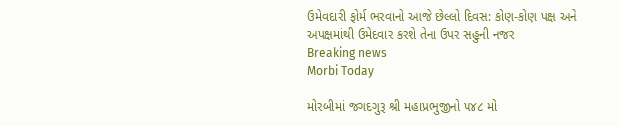ઉમેવદારી ફોર્મ ભરવાનો આજે છેલ્લો દિવસ: કોણ-કોણ પક્ષ અને અપક્ષમાંથી ઉમેદવાર કરશે તેના ઉપર સહુની નજર
Breaking news
Morbi Today

મોરબીમાં જગદગુરૂ શ્રી મહાપ્રભુજીનો ૫૪૮ મો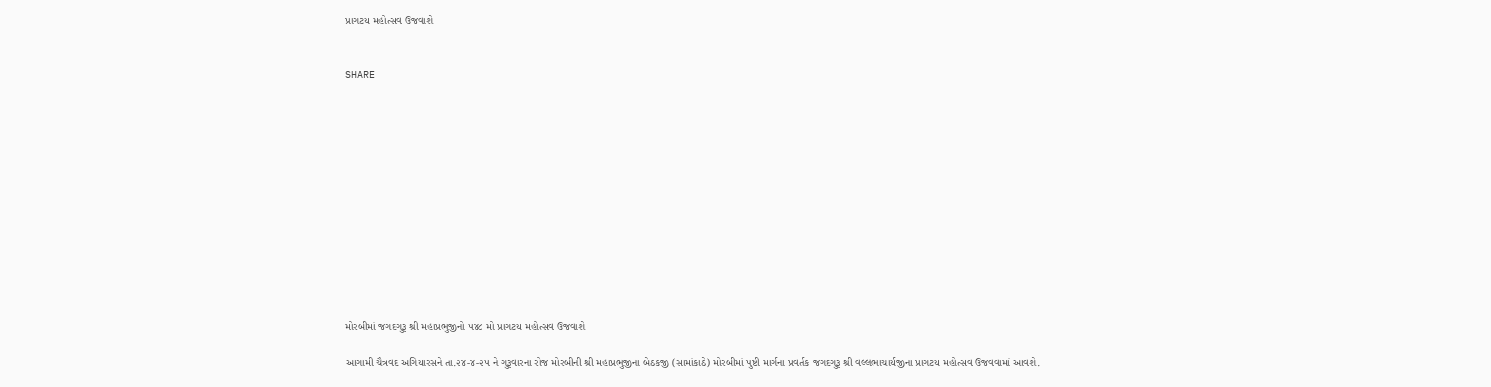પ્રાગટય મહોત્સવ ઉજવાશે


SHARE













મોરબીમાં જગદગુરૂ શ્રી મહાપ્રભુજીનો ૫૪૮ મો પ્રાગટય મહોત્સવ ઉજવાશે

આગામી ચૈત્રવદ અગિયારસને તા.૨૪-૪-૨૫ ને ગુરૂવારના રોજ મોરબીની શ્રી મહાપ્રભુજીના બેઠકજી (સામાંકાઠે) મોરબીમાં પુષ્ટી માર્ગના પ્રવર્તક જગદગુરૂ શ્રી વલ્લભાચાર્યજીના પ્રાગટય મહોત્સવ ઉજવવામાં આવશે.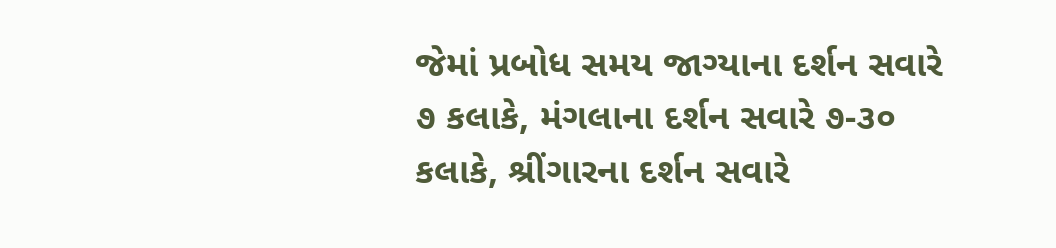જેમાં પ્રબોધ સમય જાગ્યાના દર્શન સવારે ૭ કલાકે, મંગલાના દર્શન સવારે ૭-૩૦ કલાકે, શ્રીંગારના દર્શન સવારે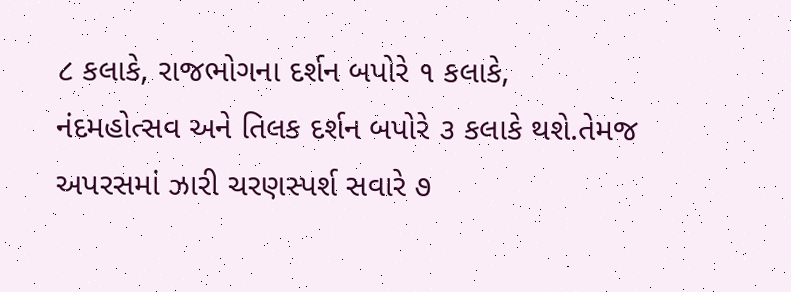૮ કલાકે, રાજભોગના દર્શન બપોરે ૧ કલાકે, નંદમહોત્સવ અને તિલક દર્શન બપોરે ૩ કલાકે થશે.તેમજ અપરસમાં ઝારી ચરણસ્પર્શ સવારે ૭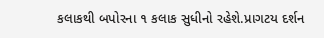કલાકથી બપોરના ૧ કલાક સુધીનો રહેશે.પ્રાગટય દર્શન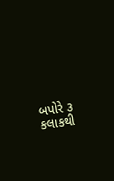બપોરે ૩ કલાકથી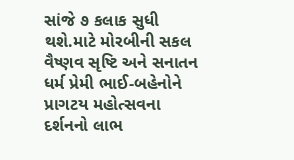સાંજે ૭ કલાક સુધી થશે.માટે મોરબીની સકલ વૈષ્ણવ સૃષ્ટિ અને સનાતન ધર્મ પ્રેમી ભાઈ-બહેનોને પ્રાગટય મહોત્સવના દર્શનનો લાભ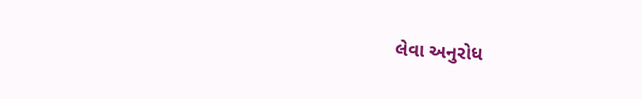લેવા અનુરોધ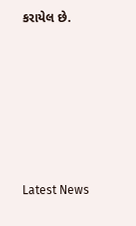કરાયેલ છે.






Latest News